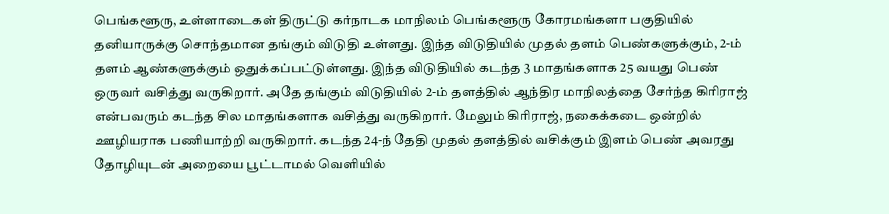பெங்களூரு, உள்ளாடைகள் திருட்டு கர்நாடக மாநிலம் பெங்களூரு கோரமங்களா பகுதியில் தனியாருக்கு சொந்தமான தங்கும் விடுதி உள்ளது. இந்த விடுதியில் முதல் தளம் பெண்களுக்கும், 2-ம் தளம் ஆண்களுக்கும் ஒதுக்கப்பட்டுள்ளது. இந்த விடுதியில் கடந்த 3 மாதங்களாக 25 வயது பெண் ஒருவர் வசித்து வருகிறார். அதே தங்கும் விடுதியில் 2-ம் தளத்தில் ஆந்திர மாநிலத்தை சேர்ந்த கிரிராஜ் என்பவரும் கடந்த சில மாதங்களாக வசித்து வருகிறார். மேலும் கிரிராஜ், நகைக்கடை ஒன்றில் ஊழியராக பணியாற்றி வருகிறார். கடந்த 24-ந் தேதி முதல் தளத்தில் வசிக்கும் இளம் பெண் அவரது தோழியுடன் அறையை பூட்டாமல் வெளியில்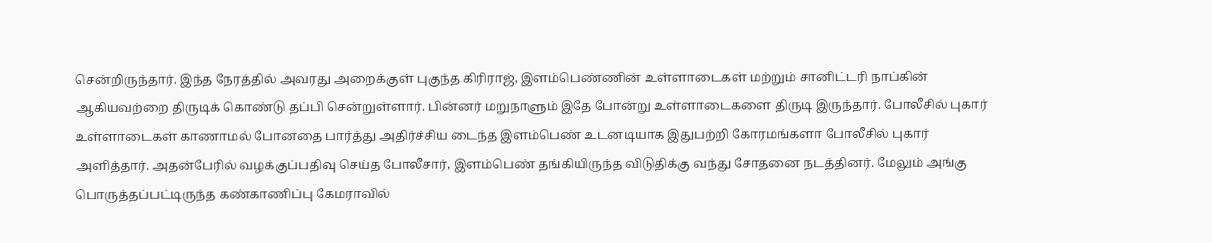சென்றிருந்தார். இந்த நேரத்தில் அவரது அறைக்குள் புகுந்த கிரிராஜ், இளம்பெண்ணின் உள்ளாடைகள் மற்றும் சானிட்டரி நாப்கின் ஆகியவற்றை திருடிக் கொண்டு தப்பி சென்றுள்ளார். பின்னர் மறுநாளும் இதே போன்று உள்ளாடைகளை திருடி இருந்தார். போலீசில் புகார் உள்ளாடைகள் காணாமல் போனதை பார்த்து அதிர்ச்சிய டைந்த இளம்பெண் உடனடியாக இதுபற்றி கோரமங்களா போலீசில் புகார் அளித்தார். அதன்பேரில் வழக்குப்பதிவு செய்த போலீசார், இளம்பெண் தங்கியிருந்த விடுதிக்கு வந்து சோதனை நடத்தினர். மேலும் அங்கு பொருத்தப்பட்டிருந்த கண்காணிப்பு கேமராவில்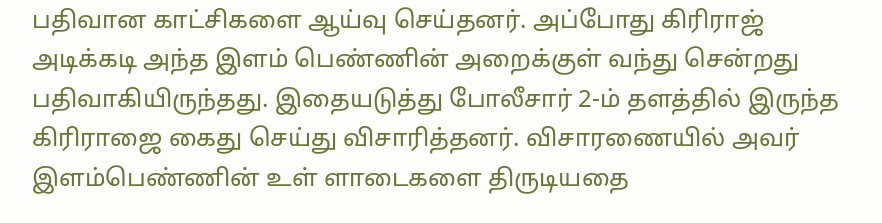பதிவான காட்சிகளை ஆய்வு செய்தனர். அப்போது கிரிராஜ் அடிக்கடி அந்த இளம் பெண்ணின் அறைக்குள் வந்து சென்றது பதிவாகியிருந்தது. இதையடுத்து போலீசார் 2-ம் தளத்தில் இருந்த கிரிராஜை கைது செய்து விசாரித்தனர். விசாரணையில் அவர் இளம்பெண்ணின் உள் ளாடைகளை திருடியதை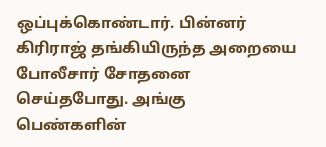ஒப்புக்கொண்டார். பின்னர் கிரிராஜ் தங்கியிருந்த அறையை போலீசார் சோதனை செய்தபோது. அங்கு பெண்களின்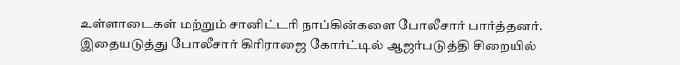உள்ளாடைகள் மற்றும் சானிட்டரி நாப்கின்களை போலீசார் பார்த்தனர். இதையடுத்து போலீசார் கிரிராஜை கோர்ட்டில் ஆஜர்படுத்தி சிறையில்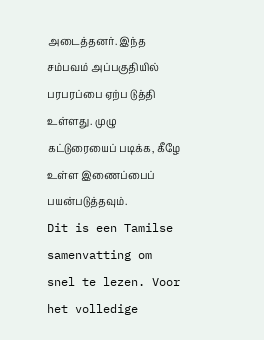அடைத்தனர். இந்த சம்பவம் அப்பகுதியில் பரபரப்பை ஏற்ப டுத்தி உள்ளது. முழு கட்டுரையைப் படிக்க, கீழே உள்ள இணைப்பைப் பயன்படுத்தவும்.
Dit is een Tamilse samenvatting om snel te lezen. Voor het volledige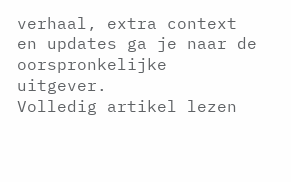verhaal, extra context en updates ga je naar de oorspronkelijke uitgever.
Volledig artikel lezen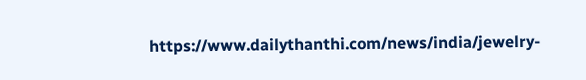https://www.dailythanthi.com/news/india/jewelry-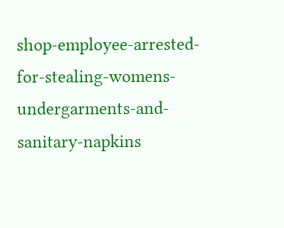shop-employee-arrested-for-stealing-womens-undergarments-and-sanitary-napkins